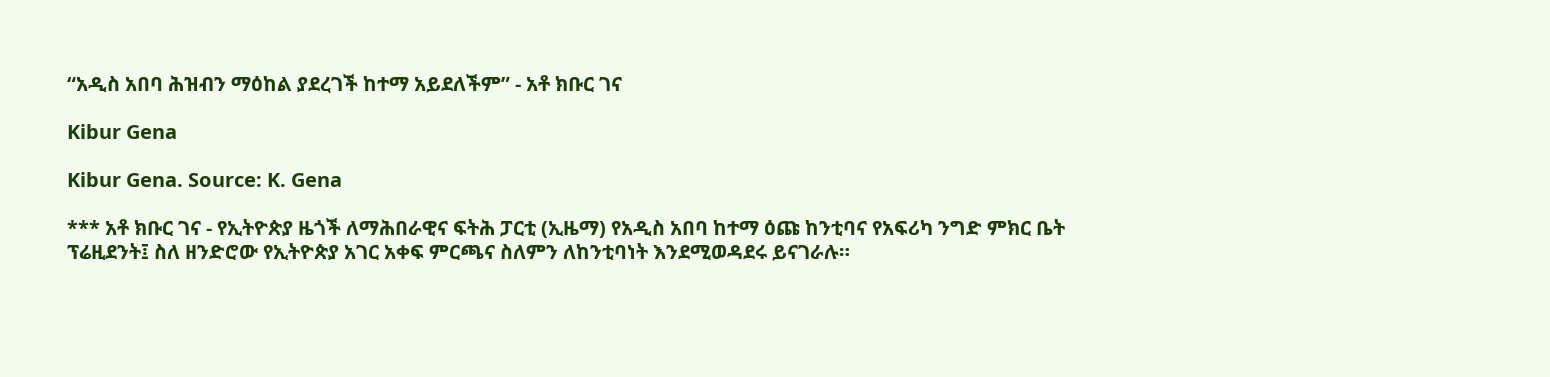“አዲስ አበባ ሕዝብን ማዕከል ያደረገች ከተማ አይደለችም” - አቶ ክቡር ገና

Kibur Gena

Kibur Gena. Source: K. Gena

*** አቶ ክቡር ገና - የኢትዮጵያ ዜጎች ለማሕበራዊና ፍትሕ ፓርቲ (ኢዜማ) የአዲስ አበባ ከተማ ዕጩ ከንቲባና የአፍሪካ ንግድ ምክር ቤት ፕሬዚደንት፤ ስለ ዘንድሮው የኢትዮጵያ አገር አቀፍ ምርጫና ስለምን ለከንቲባነት እንደሚወዳደሩ ይናገራሉ።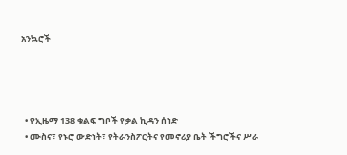አንኳሮች




  • የኢዜማ 138 ቁልፍ ግቦች የቃል ኪዳን ሰነድ
  • ሙስና፣ የኑሮ ውድነት፣ የትራንስፖርትና የመኖሪያ ቤት ችግሮችና ሥራ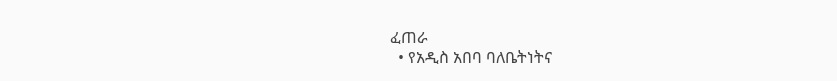ፈጠራ
  • የአዲስ አበባ ባለቤትነትና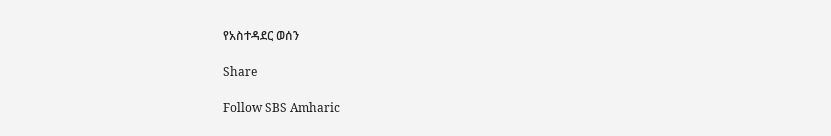የአስተዳደር ወሰን

Share

Follow SBS Amharic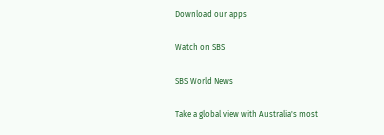Download our apps

Watch on SBS

SBS World News

Take a global view with Australia's most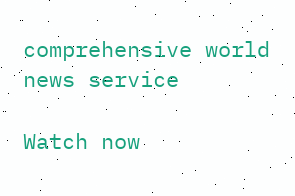comprehensive world news service

Watch now